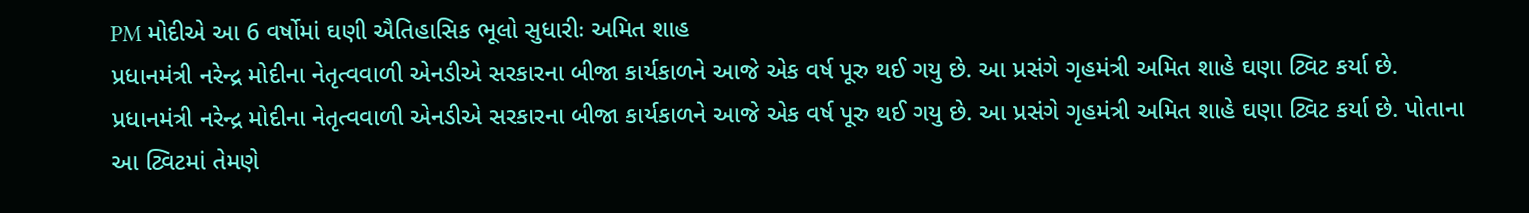PM મોદીએ આ 6 વર્ષોમાં ઘણી ઐતિહાસિક ભૂલો સુધારીઃ અમિત શાહ
પ્રધાનમંત્રી નરેન્દ્ર મોદીના નેતૃત્વવાળી એનડીએ સરકારના બીજા કાર્યકાળને આજે એક વર્ષ પૂરુ થઈ ગયુ છે. આ પ્રસંગે ગૃહમંત્રી અમિત શાહે ઘણા ટ્વિટ કર્યા છે.
પ્રધાનમંત્રી નરેન્દ્ર મોદીના નેતૃત્વવાળી એનડીએ સરકારના બીજા કાર્યકાળને આજે એક વર્ષ પૂરુ થઈ ગયુ છે. આ પ્રસંગે ગૃહમંત્રી અમિત શાહે ઘણા ટ્વિટ કર્યા છે. પોતાના આ ટ્વિટમાં તેમણે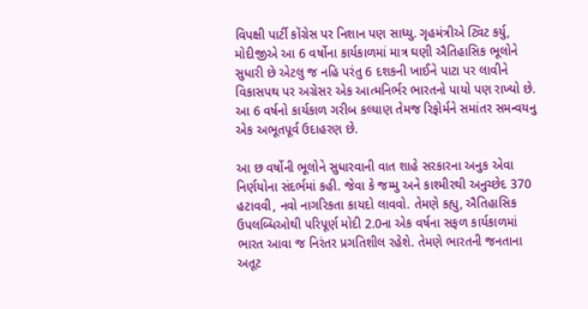વિપક્ષી પાર્ટી કોંગ્રેસ પર નિશાન પણ સાધ્યુ. ગૃહમંત્રીએ ટ્વિટ કર્યુ, મોદીજીએ આ 6 વર્ષોના કાર્યકાળમાં માત્ર ઘણી ઐતિહાસિક ભૂલોને સુધારી છે એટલુ જ નહિ પરંતુ 6 દશકની ખાઈને પાટા પર લાવીને વિકાસપથ પર અગ્રેસર એક આત્મનિર્ભર ભારતનો પાયો પણ રાખ્યો છે. આ 6 વર્ષનો કાર્યકાળ ગરીબ કલ્યાણ તેમજ રિફોર્મને સમાંતર સમન્વયનુ એક અભૂતપૂર્વ ઉદાહરણ છે.

આ છ વર્ષોની ભૂલોને સુધારવાની વાત શાહે સરકારના અનુક એવા નિર્ણયોના સંદર્ભમાં કહી. જેવા કે જમ્મુ અને કાશ્મીરથી અનુચ્છેદ 370 હટાવવી, નવો નાગરિકતા કાયદો લાવવો. તેમણે કહ્યુ, ઐતિહાસિક ઉપલબ્ધિઓથી પરિપૂર્ણ મોદી 2.0ના એક વર્ષના સફળ કાર્યકાળમાં ભારત આવા જ નિરંતર પ્રગતિશીલ રહેશે. તેમણે ભારતની જનતાના અતૂટ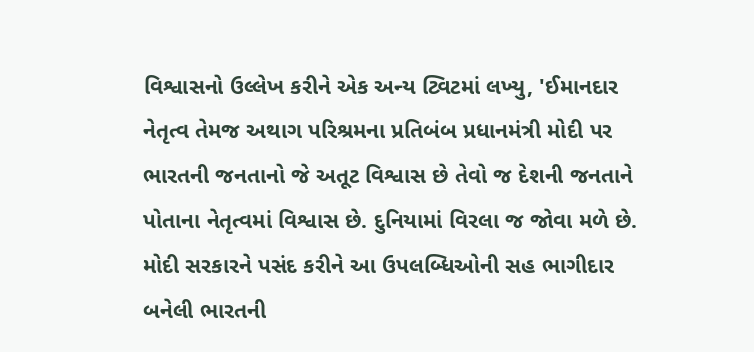વિશ્વાસનો ઉલ્લેખ કરીને એક અન્ય ટ્વિટમાં લખ્યુ, 'ઈમાનદાર નેતૃત્વ તેમજ અથાગ પરિશ્રમના પ્રતિબંબ પ્રધાનમંત્રી મોદી પર ભારતની જનતાનો જે અતૂટ વિશ્વાસ છે તેવો જ દેશની જનતાને પોતાના નેતૃત્વમાં વિશ્વાસ છે. દુનિયામાં વિરલા જ જોવા મળે છે. મોદી સરકારને પસંદ કરીને આ ઉપલબ્ધિઓની સહ ભાગીદાર બનેલી ભારતની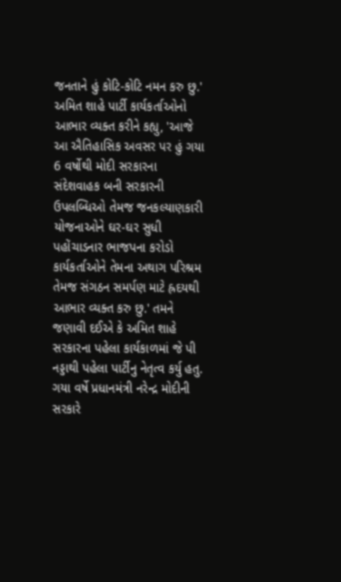જનતાને હું કોટિ-કોટિ નમન કરુ છુ.'
અમિત શાહે પાર્ટી કાર્યકર્તાઓનો આભાર વ્યક્ત કરીને કહ્યુ, 'આજે આ ઐતિહાસિક અવસર પર હું ગયા 6 વર્ષોથી મોદી સરકારના સંદેશવાહક બની સરકારની ઉપલબ્ધિઓ તેમજ જનકલ્યાણકારી યોજનાઓને ઘર-ઘર સુધી પહોંચાડનાર ભાજપના કરોડો કાર્યકર્તાઓને તેમના અથાગ પરિશ્રમ તેમજ સંગઠન સમર્પણ માટે હ્રદયથી આભાર વ્યક્ત કરુ છુ.' તમને જણાવી દઈએ કે અમિત શાહે સરકારના પહેલા કાર્યકાળમાં જે પી નડ્ડાથી પહેલા પાર્ટીનુ નેતૃત્વ કર્યુ હતુ. ગયા વર્ષે પ્રધાનમંત્રી નરેન્દ્ર મોદીની સરકારે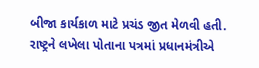બીજા કાર્યકાળ માટે પ્રચંડ જીત મેળવી હતી. રાષ્ટ્રને લખેલા પોતાના પત્રમાં પ્રધાનમંત્રીએ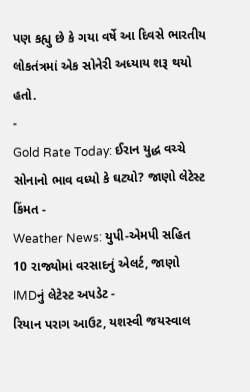પણ કહ્યુ છે કે ગયા વર્ષે આ દિવસે ભારતીય લોકતંત્રમાં એક સોનેરી અધ્યાય શરૂ થયો હતો.
-
Gold Rate Today: ઈરાન યુદ્ધ વચ્ચે સોનાનો ભાવ વધ્યો કે ઘટ્યો? જાણો લેટેસ્ટ કિંમત -
Weather News: યુપી-એમપી સહિત 10 રાજ્યોમાં વરસાદનું એલર્ટ, જાણો IMDનું લેટેસ્ટ અપડેટ -
રિયાન પરાગ આઉટ, યશસ્વી જયસ્વાલ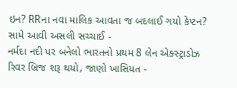ઇન? RRના નવા માલિક આવતા જ બદલાઈ ગયો કેપ્ટન? સામે આવી અસલી સચ્ચાઈ -
નર્મદા નદી પર બનેલો ભારતનો પ્રથમ 8 લેન એક્સ્ટ્રાડોઝ રિવર બ્રિજ શરૂ થયો, જાણો ખાસિયત -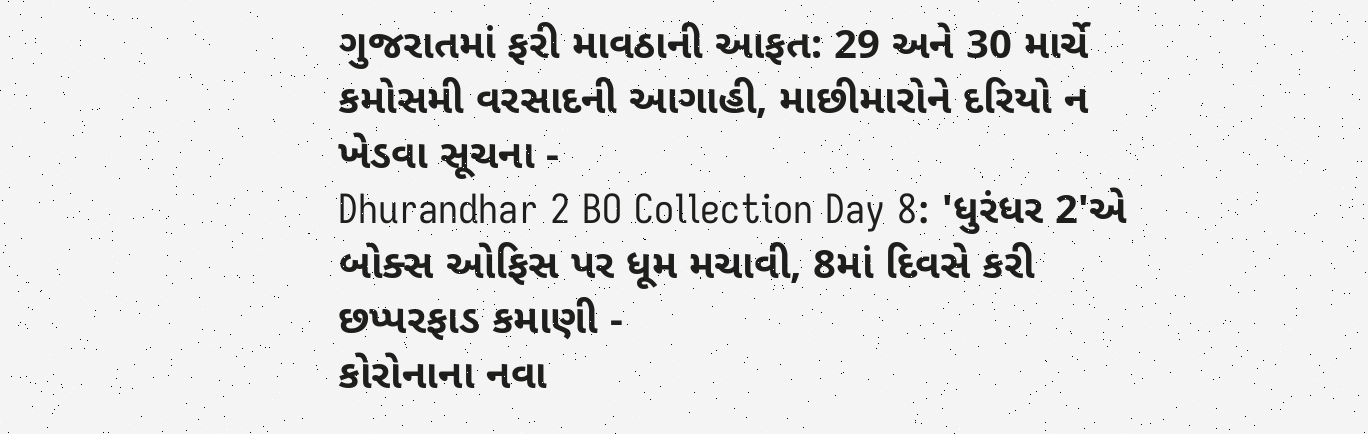ગુજરાતમાં ફરી માવઠાની આફત: 29 અને 30 માર્ચે કમોસમી વરસાદની આગાહી, માછીમારોને દરિયો ન ખેડવા સૂચના -
Dhurandhar 2 BO Collection Day 8: 'ધુરંધર 2'એ બોક્સ ઓફિસ પર ધૂમ મચાવી, 8માં દિવસે કરી છપ્પરફાડ કમાણી -
કોરોનાના નવા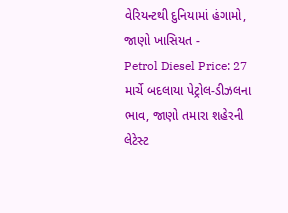વેરિયન્ટથી દુનિયામાં હંગામો, જાણો ખાસિયત -
Petrol Diesel Price: 27 માર્ચે બદલાયા પેટ્રોલ-ડીઝલના ભાવ, જાણો તમારા શહેરની લેટેસ્ટ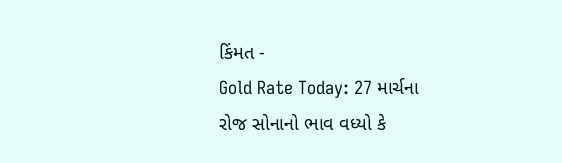કિંમત -
Gold Rate Today: 27 માર્ચના રોજ સોનાનો ભાવ વધ્યો કે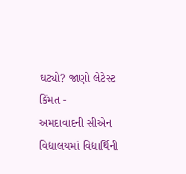ઘટ્યો? જાણો લેટેસ્ટ કિંમત -
અમદાવાદની સીએન વિદ્યાલયમાં વિદ્યાર્થિની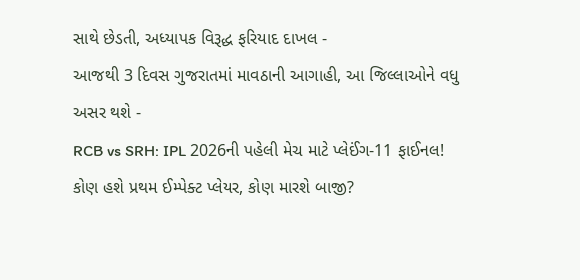સાથે છેડતી, અધ્યાપક વિરૂદ્ધ ફરિયાદ દાખલ -
આજથી 3 દિવસ ગુજરાતમાં માવઠાની આગાહી, આ જિલ્લાઓને વધુ અસર થશે -
RCB vs SRH: IPL 2026ની પહેલી મેચ માટે પ્લેઈંગ-11 ફાઈનલ! કોણ હશે પ્રથમ ઈમ્પેક્ટ પ્લેયર, કોણ મારશે બાજી?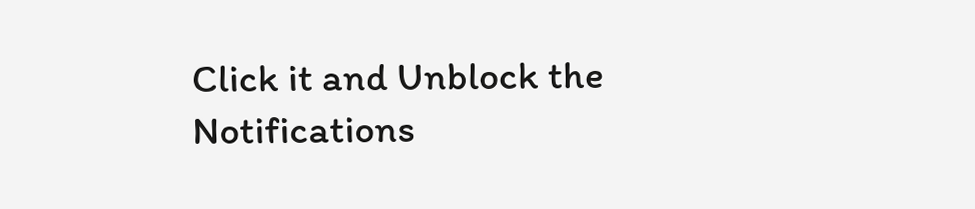Click it and Unblock the Notifications